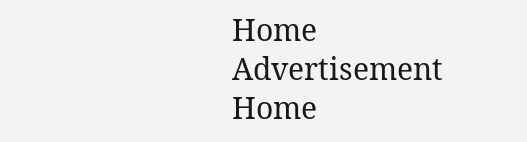Home Advertisement
Home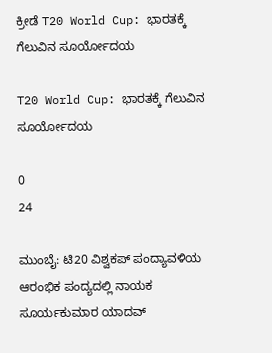ಕ್ರೀಡೆ T20 World Cup: ಭಾರತಕ್ಕೆ ಗೆಲುವಿನ ಸೂರ್ಯೋದಯ

T20 World Cup: ಭಾರತಕ್ಕೆ ಗೆಲುವಿನ ಸೂರ್ಯೋದಯ

0
24

ಮುಂಬೈ: ಟಿ20 ವಿಶ್ವಕಪ್‌ ಪಂದ್ಯಾವಳಿಯ ಆರಂಭಿಕ ಪಂದ್ಯದಲ್ಲಿ ನಾಯಕ ಸೂರ್ಯಕುಮಾರ ಯಾದವ್‌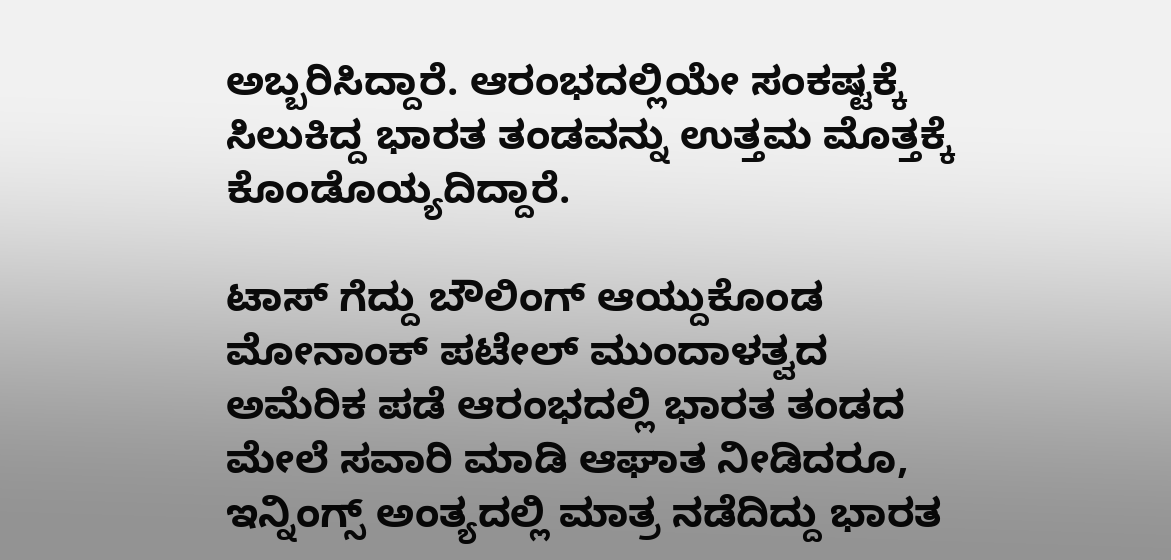ಅಬ್ಬರಿಸಿದ್ದಾರೆ. ಆರಂಭದಲ್ಲಿಯೇ ಸಂಕಷ್ಟಕ್ಕೆ ಸಿಲುಕಿದ್ದ ಭಾರತ ತಂಡವನ್ನು ಉತ್ತಮ ಮೊತ್ತಕ್ಕೆ ಕೊಂಡೊಯ್ಯದಿದ್ದಾರೆ.

ಟಾಸ್‌ ಗೆದ್ದು ಬೌಲಿಂಗ್‌ ಆಯ್ದುಕೊಂಡ ಮೋನಾಂಕ್ ಪಟೇಲ್ ಮುಂದಾಳತ್ವದ ಅಮೆರಿಕ ಪಡೆ ಆರಂಭದಲ್ಲಿ ಭಾರತ ತಂಡದ ಮೇಲೆ ಸವಾರಿ ಮಾಡಿ ಆಘಾತ ನೀಡಿದರೂ, ಇನ್ನಿಂಗ್ಸ್ ಅಂತ್ಯದಲ್ಲಿ ಮಾತ್ರ ನಡೆದಿದ್ದು ಭಾರತ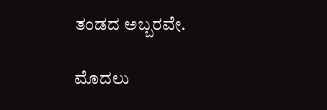ತಂಡದ ಅಬ್ಬರವೇ.

ಮೊದಲು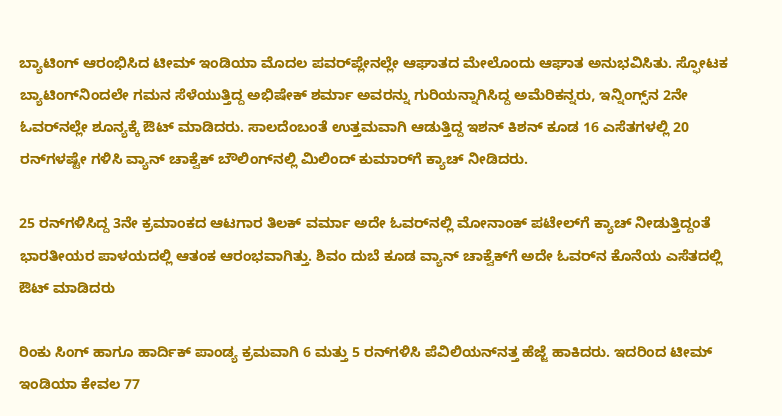ಬ್ಯಾಟಿಂಗ್ ಆರಂಭಿಸಿದ ಟೀಮ್ ಇಂಡಿಯಾ ಮೊದಲ ಪವರ್‌ಪ್ಲೇನಲ್ಲೇ ಆಘಾತದ ಮೇಲೊಂದು ಆಘಾತ ಅನುಭವಿಸಿತು. ಸ್ಫೋಟಕ ಬ್ಯಾಟಿಂಗ್‌ನಿಂದಲೇ ಗಮನ ಸೆಳೆಯುತ್ತಿದ್ದ ಅಭಿಷೇಕ್ ಶರ್ಮಾ ಅವರನ್ನು ಗುರಿಯನ್ನಾಗಿಸಿದ್ದ ಅಮೆರಿಕನ್ನರು, ಇನ್ನಿಂಗ್ಸ್‌ನ 2ನೇ ಓವರ್‌ನಲ್ಲೇ ಶೂನ್ಯಕ್ಕೆ ಔಟ್ ಮಾಡಿದರು. ಸಾಲದೆಂಬಂತೆ ಉತ್ತಮವಾಗಿ ಆಡುತ್ತಿದ್ದ ಇಶನ್ ಕಿಶನ್ ಕೂಡ 16 ಎಸೆತಗಳಲ್ಲಿ 20 ರನ್‌ಗಳಷ್ಟೇ ಗಳಿಸಿ ವ್ಯಾನ್ ಚಾಕ್ವೆಕ್ ಬೌಲಿಂಗ್‌ನಲ್ಲಿ ಮಿಲಿಂದ್ ಕುಮಾರ್‌ಗೆ ಕ್ಯಾಚ್ ನೀಡಿದರು.

25 ರನ್‌ಗಳಿಸಿದ್ದ 3ನೇ ಕ್ರಮಾಂಕದ ಆಟಗಾರ ತಿಲಕ್ ವರ್ಮಾ ಅದೇ ಓವರ್‌ನಲ್ಲಿ ಮೋನಾಂಕ್ ಪಟೇಲ್‌ಗೆ ಕ್ಯಾಚ್ ನೀಡುತ್ತಿದ್ದಂತೆ ಭಾರತೀಯರ ಪಾಳಯದಲ್ಲಿ ಆತಂಕ ಆರಂಭವಾಗಿತ್ತು. ಶಿವಂ ದುಬೆ ಕೂಡ ವ್ಯಾನ್ ಚಾಕ್ವೆಕ್‌ಗೆ ಅದೇ ಓವರ್‌ನ ಕೊನೆಯ ಎಸೆತದಲ್ಲಿ ಔಟ್ ಮಾಡಿದರು

ರಿಂಕು ಸಿಂಗ್ ಹಾಗೂ ಹಾರ್ದಿಕ್ ಪಾಂಡ್ಯ ಕ್ರಮವಾಗಿ 6 ಮತ್ತು 5 ರನ್‌ಗಳಿಸಿ ಪೆವಿಲಿಯನ್‌ನತ್ತ ಹೆಜ್ಜೆ ಹಾಕಿದರು. ಇದರಿಂದ ಟೀಮ್ ಇಂಡಿಯಾ ಕೇವಲ 77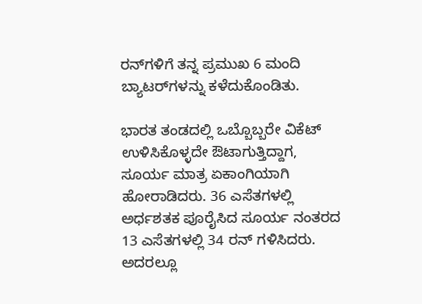ರನ್‌ಗಳಿಗೆ ತನ್ನ ಪ್ರಮುಖ 6 ಮಂದಿ ಬ್ಯಾಟರ್‌ಗಳನ್ನು ಕಳೆದುಕೊಂಡಿತು.

ಭಾರತ ತಂಡದಲ್ಲಿ ಒಬ್ಬೊಬ್ಬರೇ ವಿಕೆಟ್ ಉಳಿಸಿಕೊಳ್ಳದೇ ಔಟಾಗುತ್ತಿದ್ದಾಗ, ಸೂರ್ಯ ಮಾತ್ರ ಏಕಾಂಗಿಯಾಗಿ ಹೋರಾಡಿದರು. 36 ಎಸೆತಗಳಲ್ಲಿ ಅರ್ಧಶತಕ ಪೂರೈಸಿದ ಸೂರ್ಯ ನಂತರದ 13 ಎಸೆತಗಳಲ್ಲಿ 34 ರನ್ ಗಳಿಸಿದರು. ಅದರಲ್ಲೂ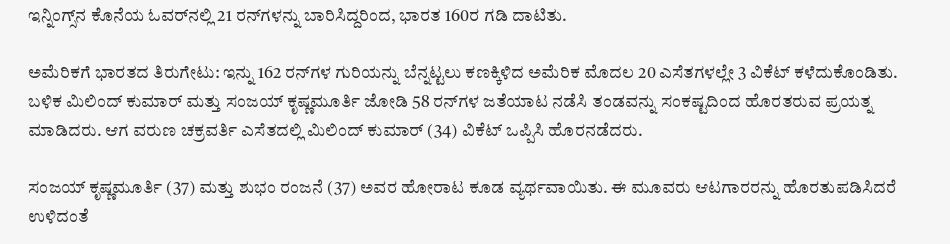ಇನ್ನಿಂಗ್ಸ್‌ನ ಕೊನೆಯ ಓವರ್‌ನಲ್ಲಿ 21 ರನ್‌ಗಳನ್ನು ಬಾರಿಸಿದ್ದರಿಂದ, ಭಾರತ 160ರ ಗಡಿ ದಾಟಿತು.

ಅಮೆರಿಕಗೆ ಭಾರತದ ತಿರುಗೇಟು: ಇನ್ನು 162 ರನ್‌ಗಳ ಗುರಿಯನ್ನು ಬೆನ್ನಟ್ಟಲು ಕಣಕ್ಕಿಳಿದ ಅಮೆರಿಕ ಮೊದಲ 20 ಎಸೆತಗಳಲ್ಲೇ 3 ವಿಕೆಟ್ ಕಳೆದುಕೊಂಡಿತು. ಬಳಿಕ ಮಿಲಿಂದ್ ಕುಮಾರ್ ಮತ್ತು ಸಂಜಯ್ ಕೃಷ್ಣಮೂರ್ತಿ ಜೋಡಿ 58 ರನ್‌ಗಳ ಜತೆಯಾಟ ನಡೆಸಿ ತಂಡವನ್ನು ಸಂಕಷ್ಟದಿಂದ ಹೊರತರುವ ಪ್ರಯತ್ನ ಮಾಡಿದರು. ಆಗ ವರುಣ ಚಕ್ರವರ್ತಿ ಎಸೆತದಲ್ಲಿ ಮಿಲಿಂದ್ ಕುಮಾರ್ (34) ವಿಕೆಟ್‌ ಒಪ್ಪಿಸಿ ಹೊರನಡೆದರು.

ಸಂಜಯ್ ಕೃಷ್ಣಮೂರ್ತಿ (37) ಮತ್ತು ಶುಭಂ ರಂಜನೆ (37) ಅವರ ಹೋರಾಟ ಕೂಡ ವ್ಯರ್ಥವಾಯಿತು. ಈ ಮೂವರು ಆಟಗಾರರನ್ನು ಹೊರತುಪಡಿಸಿದರೆ ಉಳಿದಂತೆ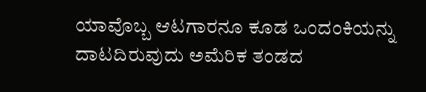ಯಾವೊಬ್ಬ ಆಟಗಾರನೂ ಕೂಡ ಒಂದಂಕಿಯನ್ನು ದಾಟದಿರುವುದು ಅಮೆರಿಕ ತಂಡದ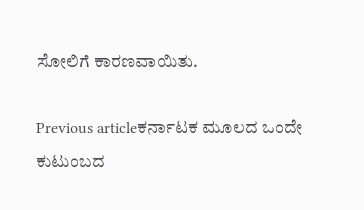ಸೋಲಿಗೆ ಕಾರಣವಾಯಿತು.

Previous articleಕರ್ನಾಟಕ ಮೂಲದ ಒಂದೇ ಕುಟುಂಬದ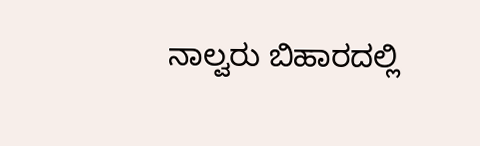ನಾಲ್ವರು ಬಿಹಾರದಲ್ಲಿ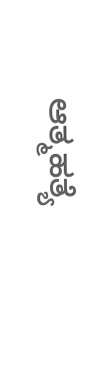ಆತ್ಮಹತ್ಯೆ